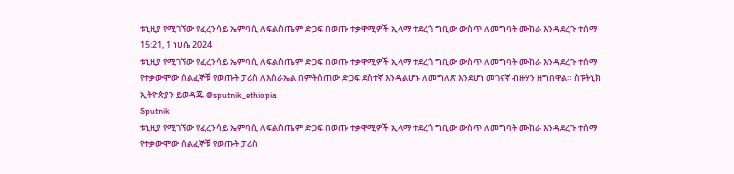ቱኒዚያ የሚገኘው የፈረንሳይ ኤምባሲ ለፍልስጤም ድጋፍ በወጡ ተቃዋሚዎች ኢላማ ተደረጎ ግቢው ውስጥ ለመግባት ሙከራ እንዳደረጉ ተሰማ
15:21, 1 ነሀሴ 2024
ቱኒዚያ የሚገኘው የፈረንሳይ ኤምባሲ ለፍልስጤም ድጋፍ በወጡ ተቃዋሚዎች ኢላማ ተደረጎ ግቢው ውስጥ ለመግባት ሙከራ እንዳደረጉ ተሰማ የተቃውሞው ሰልፈኞቹ የወጡት ፓሪስ ለእስራኤል በምትሰጠው ድጋፍ ደስተኛ እንዳልሆኑ ለመግለጽ እንደሆነ መገናኛ ብዙሃን ዘግበዋል። ስፑትኒክ ኢትዮጵያን ይወዳጁ @sputnik_ethiopia
Sputnik
ቱኒዚያ የሚገኘው የፈረንሳይ ኤምባሲ ለፍልስጤም ድጋፍ በወጡ ተቃዋሚዎች ኢላማ ተደረጎ ግቢው ውስጥ ለመግባት ሙከራ እንዳደረጉ ተሰማ የተቃውሞው ሰልፈኞቹ የወጡት ፓሪስ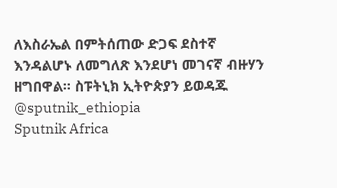ለእስራኤል በምትሰጠው ድጋፍ ደስተኛ እንዳልሆኑ ለመግለጽ እንደሆነ መገናኛ ብዙሃን ዘግበዋል። ስፑትኒክ ኢትዮጵያን ይወዳጁ @sputnik_ethiopia
Sputnik Africa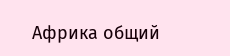Африка общий